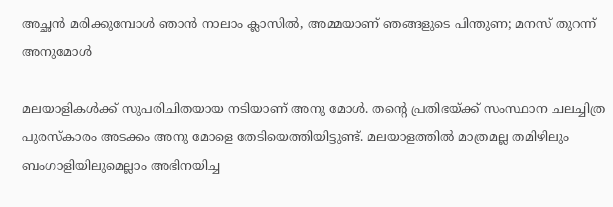അച്ഛന്‍ മരിക്കുമ്പോള്‍ ഞാന്‍ നാലാം ക്ലാസില്‍, അമ്മയാണ് ഞങ്ങളുടെ പിന്തുണ; മനസ് തുറന്ന് അനുമോള്‍

മലയാളികള്‍ക്ക് സുപരിചിതയായ നടിയാണ് അനു മോള്‍. തന്റെ പ്രതിഭയ്ക്ക് സംസ്ഥാന ചലച്ചിത്ര പുരസ്‌കാരം അടക്കം അനു മോളെ തേടിയെത്തിയിട്ടുണ്ട്. മലയാളത്തില്‍ മാത്രമല്ല തമിഴിലും ബംഗാളിയിലുമെല്ലാം അഭിനയിച്ച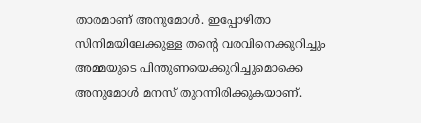താരമാണ് അനുമോള്‍. ഇപ്പോഴിതാ സിനിമയിലേക്കുള്ള തന്റെ വരവിനെക്കുറിച്ചും അമ്മയുടെ പിന്തുണയെക്കുറിച്ചുമൊക്കെ അനുമോള്‍ മനസ് തുറന്നിരിക്കുകയാണ്.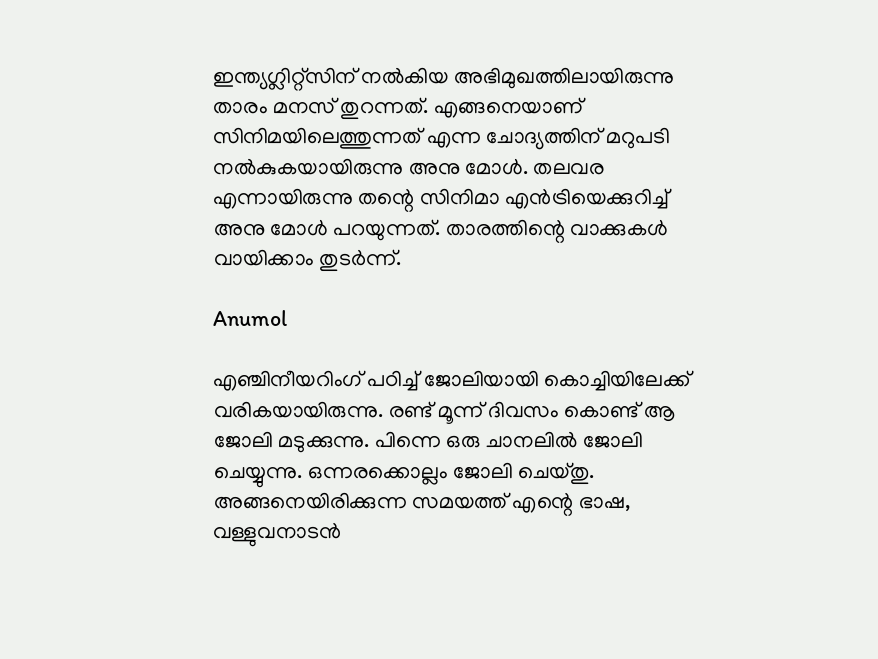ഇന്ത്യഗ്ലിറ്റ്‌സിന് നല്‍കിയ അഭിമുഖത്തിലായിരുന്നു താരം മനസ് തുറന്നത്. എങ്ങനെയാണ് സിനിമയിലെത്തുന്നത് എന്ന ചോദ്യത്തിന് മറുപടി നല്‍കുകയായിരുന്നു അനു മോള്‍. തലവര എന്നായിരുന്നു തന്റെ സിനിമാ എന്‍ട്രിയെക്കുറിച്ച് അനു മോള്‍ പറയുന്നത്. താരത്തിന്റെ വാക്കുകള്‍ വായിക്കാം തുടര്‍ന്ന്.

Anumol

എഞ്ചിനീയറിംഗ് പഠിച്ച് ജോലിയായി കൊച്ചിയിലേക്ക് വരികയായിരുന്നു. രണ്ട് മൂന്ന് ദിവസം കൊണ്ട് ആ ജോലി മടുക്കുന്നു. പിന്നെ ഒരു ചാനലില്‍ ജോലി ചെയ്യുന്നു. ഒന്നരക്കൊല്ലം ജോലി ചെയ്തു. അങ്ങനെയിരിക്കുന്ന സമയത്ത് എന്റെ ഭാഷ, വള്ളുവനാടന്‍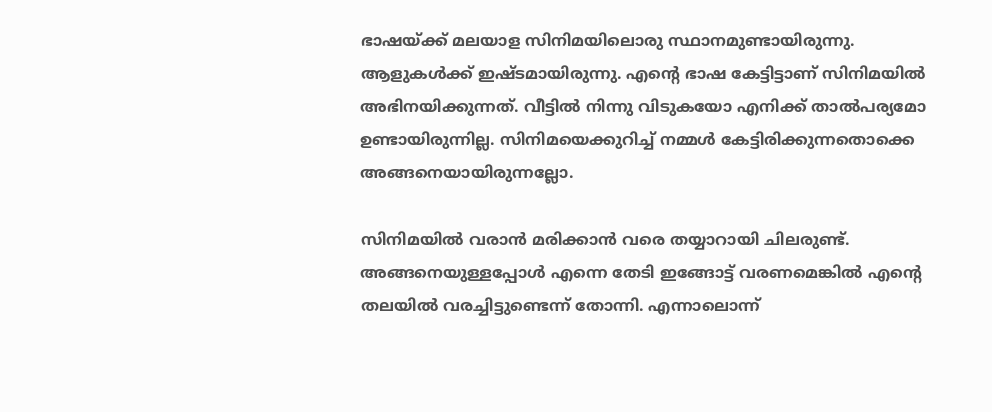ഭാഷയ്ക്ക് മലയാള സിനിമയിലൊരു സ്ഥാനമുണ്ടായിരുന്നു. ആളുകള്‍ക്ക് ഇഷ്ടമായിരുന്നു. എന്റെ ഭാഷ കേട്ടിട്ടാണ് സിനിമയില്‍ അഭിനയിക്കുന്നത്. വീട്ടില്‍ നിന്നു വിടുകയോ എനിക്ക് താല്‍പര്യമോ ഉണ്ടായിരുന്നില്ല. സിനിമയെക്കുറിച്ച് നമ്മള്‍ കേട്ടിരിക്കുന്നതൊക്കെ അങ്ങനെയായിരുന്നല്ലോ.

സിനിമയില്‍ വരാന്‍ മരിക്കാന്‍ വരെ തയ്യാറായി ചിലരുണ്ട്. അങ്ങനെയുള്ളപ്പോള്‍ എന്നെ തേടി ഇങ്ങോട്ട് വരണമെങ്കില്‍ എന്റെ തലയില്‍ വരച്ചിട്ടുണ്ടെന്ന് തോന്നി. എന്നാലൊന്ന്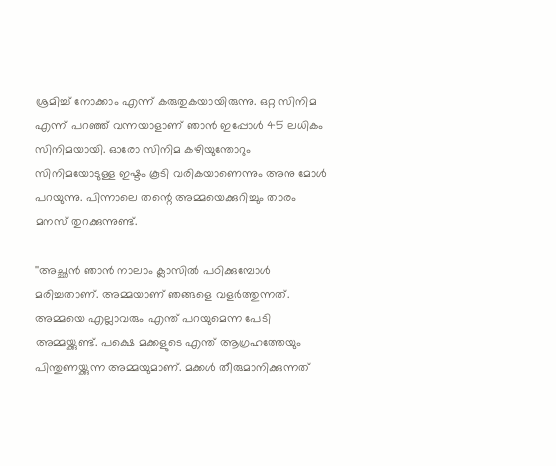ശ്രമിച്ച് നോക്കാം എന്ന് കരുതുകയായിരുന്നു. ഒറ്റ സിനിമ എന്ന് പറഞ്ഞ് വന്നയാളാണ് ഞാന്‍ ഇപ്പോള്‍ 45 ലധികം സിനിമയായി. ഓരോ സിനിമ കഴിയുന്തോറും സിനിമയോടുള്ള ഇഷ്ടം കൂടി വരികയാണെന്നും അനു മോള്‍ പറയുന്നു. പിന്നാലെ തന്റെ അമ്മയെക്കുറിച്ചും താരം മനസ് തുറക്കുന്നുണ്ട്.

''അച്ഛന്‍ ഞാന്‍ നാലാം ക്ലാസില്‍ പഠിക്കുമ്പോള്‍ മരിച്ചതാണ്. അമ്മയാണ് ഞങ്ങളെ വളര്‍ത്തുന്നത്. അമ്മയെ എല്ലാവരും എന്ത് പറയുമെന്ന പേടി അമ്മയ്ക്കുണ്ട്. പക്ഷെ മക്കളുടെ എന്ത് ആഗ്രഹത്തേയും പിന്തുണയ്ക്കുന്ന അമ്മയുമാണ്. മക്കള്‍ തീരുമാനിക്കുന്നത്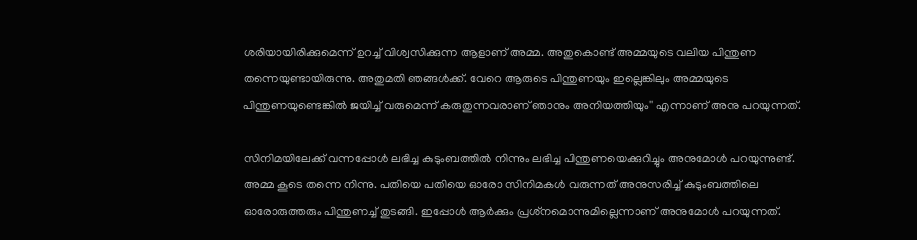ശരിയായിരിക്കുമെന്ന് ഉറച്ച് വിശ്വസിക്കുന്ന ആളാണ് അമ്മ. അതുകൊണ്ട് അമ്മയുടെ വലിയ പിന്തുണ തന്നെയുണ്ടായിരുന്നു. അതുമതി ഞങ്ങള്‍ക്ക്. വേറെ ആരുടെ പിന്തുണയും ഇല്ലെങ്കിലും അമ്മയുടെ പിന്തുണയുണ്ടെങ്കില്‍ ജയിച്ച് വരുമെന്ന് കരുതുന്നവരാണ് ഞാനും അനിയത്തിയും'' എന്നാണ് അനു പറയുന്നത്.

സിനിമയിലേക്ക് വന്നപ്പോള്‍ ലഭിച്ച കുടുംബത്തില്‍ നിന്നും ലഭിച്ച പിന്തുണയെക്കുറിച്ചും അനുമോള്‍ പറയുന്നുണ്ട്. അമ്മ കൂടെ തന്നെ നിന്നു. പതിയെ പതിയെ ഓരോ സിനിമകള്‍ വരുന്നത് അനുസരിച്ച് കുടുംബത്തിലെ ഓരോരുത്തരും പിന്തുണച്ച് തുടങ്ങി. ഇപ്പോള്‍ ആര്‍ക്കും പ്രശ്‌നമൊന്നുമില്ലെന്നാണ് അനുമോള്‍ പറയുന്നത്.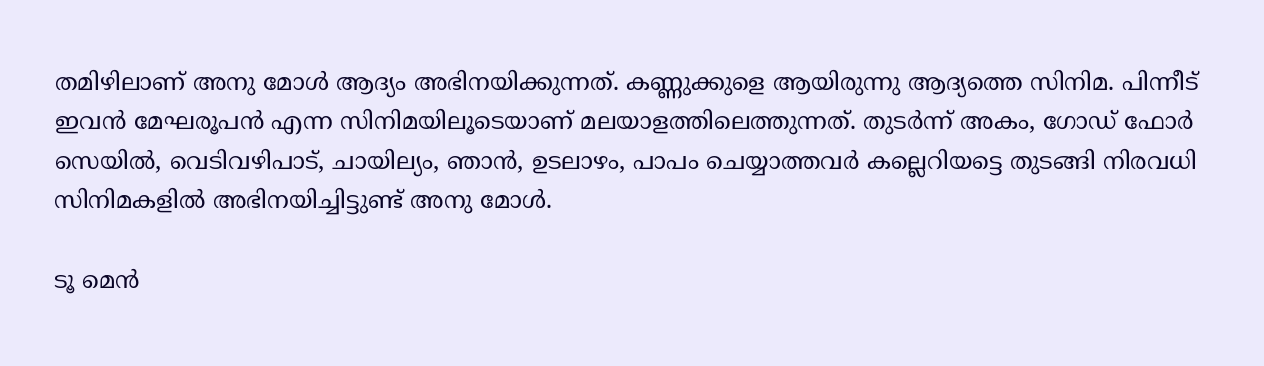തമിഴിലാണ് അനു മോള്‍ ആദ്യം അഭിനയിക്കുന്നത്. കണ്ണുക്കുളെ ആയിരുന്നു ആദ്യത്തെ സിനിമ. പിന്നീട് ഇവന്‍ മേഘരൂപന്‍ എന്ന സിനിമയിലൂടെയാണ് മലയാളത്തിലെത്തുന്നത്. തുടര്‍ന്ന് അകം, ഗോഡ് ഫോര്‍ സെയില്‍, വെടിവഴിപാട്, ചായില്യം, ഞാന്‍, ഉടലാഴം, പാപം ചെയ്യാത്തവര്‍ കല്ലെറിയട്ടെ തുടങ്ങി നിരവധി സിനിമകളില്‍ അഭിനയിച്ചിട്ടുണ്ട് അനു മോള്‍.

ടൂ മെന്‍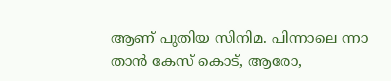ആണ് പുതിയ സിനിമ. പിന്നാലെ ന്നാ താന്‍ കേസ് കൊട്, ആരോ,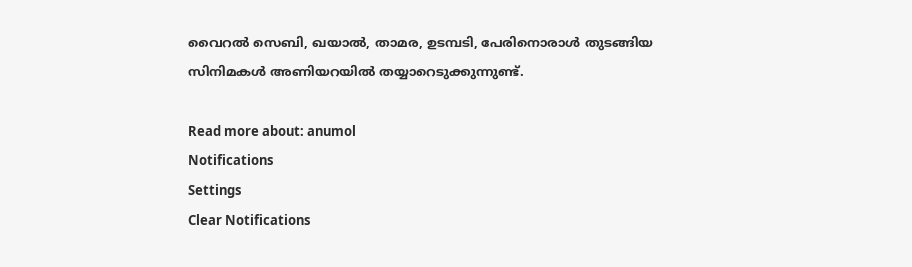വൈറല്‍ സെബി, ഖയാല്‍, താമര, ഉടമ്പടി, പേരിനൊരാള്‍ തുടങ്ങിയ സിനിമകള്‍ അണിയറയില്‍ തയ്യാറെടുക്കുന്നുണ്ട്.

Read more about: anumol
Notifications
Settings
Clear Notifications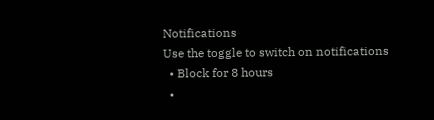Notifications
Use the toggle to switch on notifications
  • Block for 8 hours
  •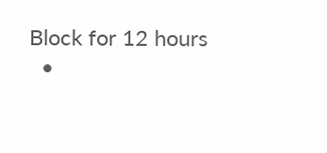Block for 12 hours
  •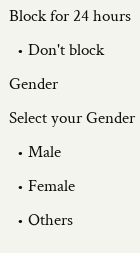Block for 24 hours
  • Don't block
Gender
Select your Gender
  • Male
  • Female
  • Others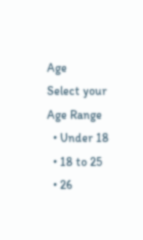Age
Select your Age Range
  • Under 18
  • 18 to 25
  • 26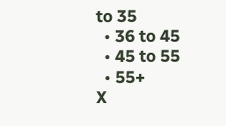to 35
  • 36 to 45
  • 45 to 55
  • 55+
X